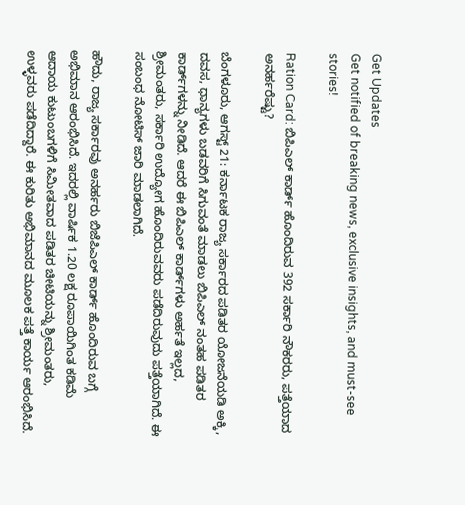Get Updates
Get notified of breaking news, exclusive insights, and must-see stories!

Ration Card: ಬಿಪಿಎಲ್ ಕಾರ್ಡ್‌ ಹೊಂದಿರುವ 392 ಸರ್ಕಾರಿ ನೌಕರರು, ಪತ್ತೆಯಾದ ಅನರ್ಹರೆಷ್ಟು?

ಬೆಂಗಳೂರು, ಆಗಸ್ಟ್ 21: ಕರ್ನಾಟಕ ರಾಜ್ಯ ಸರ್ಕಾರದ ಪಡಿತರ ಯೋಜನೆಯಡಿ ಅಕ್ಕಿ, ದವಸ, ಧಾನ್ಯಗಳು ಬಡವರಿಗೆ ಸಿಗುವಂತೆ ಮಾಡಲು ಬಿಪಿಎಲ್ ನಂತಹ ಪಡಿತರ ಕಾರ್ಡ್‌ಗಳನ್ನು ನೀಡಿದೆ. ಆದರೆ ಈ ಬಿಪಿಎಲ್ ಕಾರ್ಡ್‌ಗಳು ಅರ್ಹತೆ ಇಲ್ಲದ, ಶ್ರೀಮಂತರು, ಸರ್ಕಾರಿ ಉದ್ಯೋಗ ಹೊಂದಿರುವವರು ಪಡೆದಿರುವುದು ಪತ್ತೆಯಾಗಿದೆ. ಈ ಸಂಬಂಧ ನೋಟಿಸ್ ಜಾರಿ ಮಾಡಲಾಗಿದೆ.

ಹೌದು, ರಾಜ್ಯ ಸರ್ಕಾರವು ಅನರ್ಹರು ಬಿಜೆಪಿಎಲ್ ಕಾರ್ಡ್ ಹೊಂದಿರುವ ಬಗ್ಗೆ ಅಭಿಮಾನ ಆರಂಭಿಸಿದೆ. ಇದರಲ್ಲಿ ವಾರ್ಷಿಕ 1.20 ಲಕ್ಷ ರೂಪಾಯಿಗಿಂತ ಕಡಿಮೆ ಆದಾಯ ಕುಟುಂಬಗಳಿಗೆ ಸಿಮೀತವಾದ ಪಡಿತರ ಚೀಟಿಯನ್ನು ಶ್ರೀಮಂತರು, ಉಳ್ಳವರು ಪಡೆದಿದ್ದಾರೆ. ಈ ಕುರಿತು ಅಭಿಮಾನದ ಮೂಲಕ ಪತ್ತೆ ಕಾರ್ಯ ಆರಂಭಿಸಿದೆ.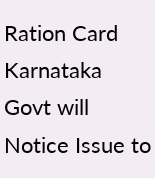Ration Card Karnataka Govt will Notice Issue to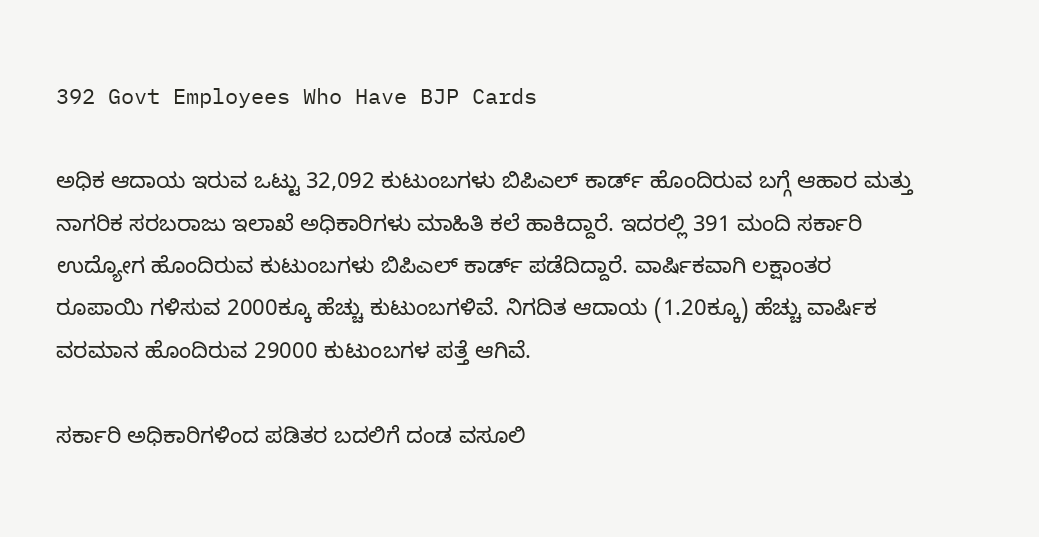392 Govt Employees Who Have BJP Cards

ಅಧಿಕ ಆದಾಯ ಇರುವ ಒಟ್ಟು 32,092 ಕುಟುಂಬಗಳು ಬಿಪಿಎಲ್ ಕಾರ್ಡ್ ಹೊಂದಿರುವ ಬಗ್ಗೆ ಆಹಾರ ಮತ್ತು ನಾಗರಿಕ ಸರಬರಾಜು ಇಲಾಖೆ ಅಧಿಕಾರಿಗಳು ಮಾಹಿತಿ ಕಲೆ ಹಾಕಿದ್ದಾರೆ. ಇದರಲ್ಲಿ 391 ಮಂದಿ ಸರ್ಕಾರಿ ಉದ್ಯೋಗ ಹೊಂದಿರುವ ಕುಟುಂಬಗಳು ಬಿಪಿಎಲ್ ಕಾರ್ಡ್ ಪಡೆದಿದ್ದಾರೆ. ವಾರ್ಷಿಕವಾಗಿ ಲಕ್ಷಾಂತರ ರೂಪಾಯಿ ಗಳಿಸುವ 2000ಕ್ಕೂ ಹೆಚ್ಚು ಕುಟುಂಬಗಳಿವೆ. ನಿಗದಿತ ಆದಾಯ (1.20ಕ್ಕೂ) ಹೆಚ್ಚು ವಾರ್ಷಿಕ ವರಮಾನ ಹೊಂದಿರುವ 29000 ಕುಟುಂಬಗಳ ಪತ್ತೆ ಆಗಿವೆ.

ಸರ್ಕಾರಿ ಅಧಿಕಾರಿಗಳಿಂದ ಪಡಿತರ ಬದಲಿಗೆ ದಂಡ ವಸೂಲಿ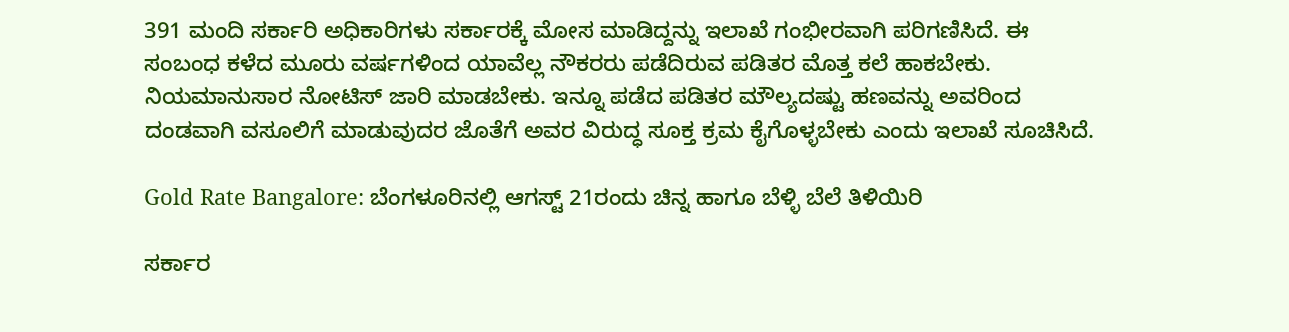391 ಮಂದಿ ಸರ್ಕಾರಿ ಅಧಿಕಾರಿಗಳು ಸರ್ಕಾರಕ್ಕೆ ಮೋಸ ಮಾಡಿದ್ದನ್ನು ಇಲಾಖೆ ಗಂಭೀರವಾಗಿ ಪರಿಗಣಿಸಿದೆ. ಈ ಸಂಬಂಧ ಕಳೆದ ಮೂರು ವರ್ಷಗಳಿಂದ ಯಾವೆಲ್ಲ ನೌಕರರು ಪಡೆದಿರುವ ಪಡಿತರ ಮೊತ್ತ ಕಲೆ ಹಾಕಬೇಕು. ನಿಯಮಾನುಸಾರ ನೋಟಿಸ್ ಜಾರಿ ಮಾಡಬೇಕು. ಇನ್ನೂ ಪಡೆದ ಪಡಿತರ ಮೌಲ್ಯದಷ್ಟು ಹಣವನ್ನು ಅವರಿಂದ ದಂಡವಾಗಿ ವಸೂಲಿಗೆ ಮಾಡುವುದರ ಜೊತೆಗೆ ಅವರ ವಿರುದ್ಧ ಸೂಕ್ತ ಕ್ರಮ ಕೈಗೊಳ್ಳಬೇಕು ಎಂದು ಇಲಾಖೆ ಸೂಚಿಸಿದೆ.

Gold Rate Bangalore: ಬೆಂಗಳೂರಿನಲ್ಲಿ ಆಗಸ್ಟ್‌ 21ರಂದು ಚಿನ್ನ ಹಾಗೂ ಬೆಳ್ಳಿ ಬೆಲೆ ತಿಳಿಯಿರಿ

ಸರ್ಕಾರ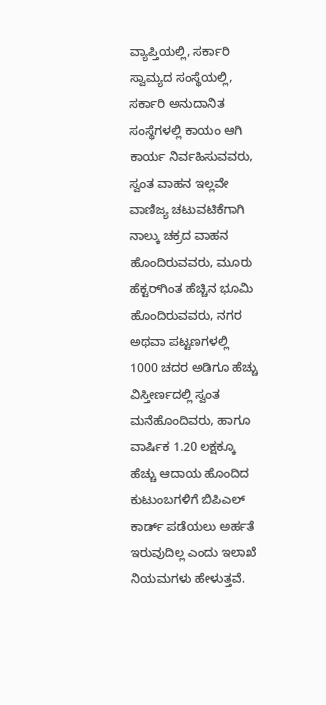ವ್ಯಾಪ್ತಿಯಲ್ಲಿ, ಸರ್ಕಾರಿ ಸ್ವಾಮ್ಯದ ಸಂಸ್ಥೆಯಲ್ಲಿ, ಸರ್ಕಾರಿ ಅನುದಾನಿತ ಸಂಸ್ಥೆಗಳಲ್ಲಿ ಕಾಯಂ ಆಗಿ ಕಾರ್ಯ ನಿರ್ವಹಿಸುವವರು, ಸ್ವಂತ ವಾಹನ ಇಲ್ಲವೇ ವಾಣಿಜ್ಯ ಚಟುವಟಿಕೆಗಾಗಿ ನಾಲ್ಕು ಚಕ್ರದ ವಾಹನ ಹೊಂದಿರುವವರು, ಮೂರು ಹೆಕ್ಟರ್‌ಗಿಂತ ಹೆಚ್ಚಿನ ಭೂಮಿ ಹೊಂದಿರುವವರು, ನಗರ ಅಥವಾ ಪಟ್ಟಣಗಳಲ್ಲಿ 1000 ಚದರ ಅಡಿಗೂ ಹೆಚ್ಚು ವಿಸ್ತೀರ್ಣದಲ್ಲಿ ಸ್ವಂತ ಮನೆಹೊಂದಿವರು, ಹಾಗೂ ವಾರ್ಷಿಕ 1.20 ಲಕ್ಷಕ್ಕೂ ಹೆಚ್ಚು ಆದಾಯ ಹೊಂದಿದ ಕುಟುಂಬಗಳಿಗೆ ಬಿಪಿಎಲ್ ಕಾರ್ಡ್ ಪಡೆಯಲು ಅರ್ಹತೆ ಇರುವುದಿಲ್ಲ ಎಂದು ಇಲಾಖೆ ನಿಯಮಗಳು ಹೇಳುತ್ತವೆ.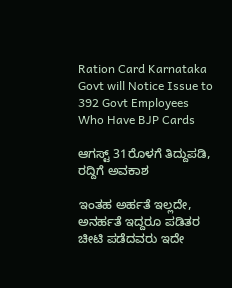Ration Card Karnataka Govt will Notice Issue to 392 Govt Employees Who Have BJP Cards

ಆಗಸ್ಟ್ 31ರೊಳಗೆ ತಿದ್ದುಪಡಿ, ರದ್ದಿಗೆ ಅವಕಾಶ

ಇಂತಹ ಅರ್ಹತೆ ಇಲ್ಲದೇ, ಅನರ್ಹತೆ ಇದ್ದರೂ ಪಡಿತರ ಚೀಟಿ ಪಡೆದವರು ಇದೇ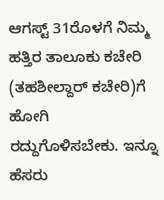ಆಗಸ್ಟ್ 31ರೊಳಗೆ ನಿಮ್ಮ ಹತ್ತಿರ ತಾಲೂಕು ಕಚೇರಿ (ತಹಶೀಲ್ದಾರ್ ಕಚೇರಿ)ಗೆ ಹೋಗಿ ರದ್ದುಗೊಳಿಸಬೇಕು. ಇನ್ನೂ ಹೆಸರು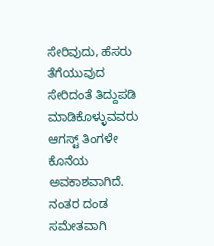ಸೇರಿವುದು, ಹೆಸರು ತೆಗೆಯುವುದ ಸೇರಿದಂತೆ ತಿದ್ದುಪಡಿ ಮಾಡಿಕೊಳ್ಳುವವರು ಆಗಸ್ಟ್ ತಿಂಗಳೇ ಕೊನೆಯ ಅವಕಾಶವಾಗಿದೆ. ನಂತರ ದಂಡ ಸಮೇತವಾಗಿ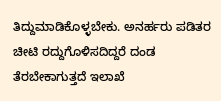ತಿದ್ದುಮಾಡಿಕೊಳ್ಳಬೇಕು. ಅನರ್ಹರು ಪಡಿತರ ಚೀಟಿ ರದ್ದುಗೊಳಿಸದಿದ್ದರೆ ದಂಡ ತೆರಬೇಕಾಗುತ್ತದೆ ಇಲಾಖೆ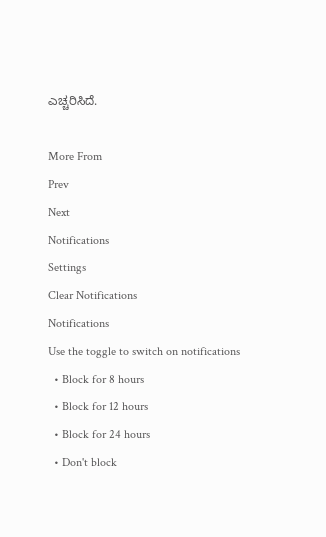ಎಚ್ಚರಿಸಿದೆ.

More From
Prev
Next
Notifications
Settings
Clear Notifications
Notifications
Use the toggle to switch on notifications
  • Block for 8 hours
  • Block for 12 hours
  • Block for 24 hours
  • Don't block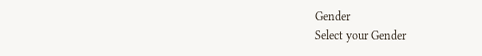Gender
Select your Gender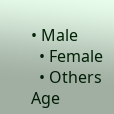• Male
  • Female
  • Others
Age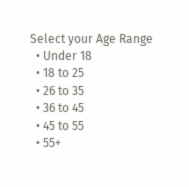Select your Age Range
  • Under 18
  • 18 to 25
  • 26 to 35
  • 36 to 45
  • 45 to 55
  • 55+